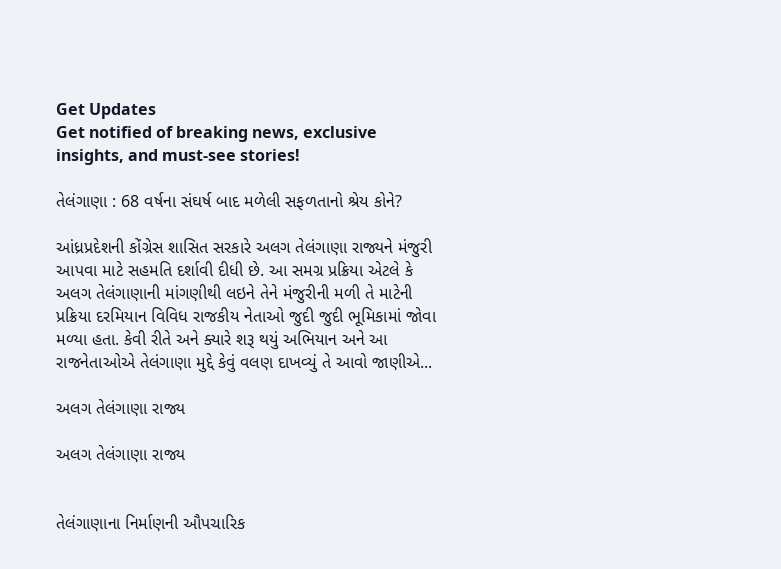Get Updates
Get notified of breaking news, exclusive insights, and must-see stories!

તેલંગાણા : 68 વર્ષના સંઘર્ષ બાદ મળેલી સફળતાનો શ્રેય કોને?

આંધ્રપ્રદેશની કોંગ્રેસ શાસિત સરકારે અલગ તેલંગાણા રાજ્યને મંજુરી આપવા માટે સહમતિ દર્શાવી દીધી છે. આ સમગ્ર પ્રક્રિયા એટલે કે અલગ તેલંગાણાની માંગણીથી લઇને તેને મંજુરીની મળી તે માટેની પ્રક્રિયા દરમિયાન વિવિધ રાજકીય નેતાઓ જુદી જુદી ભૂમિકામાં જોવા મળ્યા હતા. કેવી રીતે અને ક્યારે શરૂ થયું અભિયાન અને આ રાજનેતાઓએ તેલંગાણા મુદ્દે કેવું વલણ દાખવ્યું તે આવો જાણીએ...

અલગ તેલંગાણા રાજ્ય

અલગ તેલંગાણા રાજ્ય


તેલંગાણાના નિર્માણની ઔપચારિક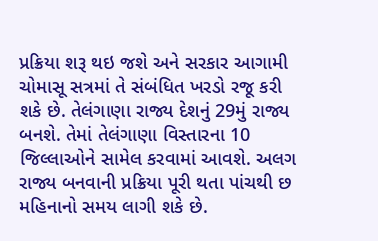પ્રક્રિયા શરૂ થઇ જશે અને સરકાર આગામી ચોમાસૂ સત્રમાં તે સંબંધિત ખરડો રજૂ કરી શકે છે. તેલંગાણા રાજ્ય દેશનું 29મું રાજ્ય બનશે. તેમાં તેલંગાણા વિસ્તારના 10 જિલ્લાઓને સામેલ કરવામાં આવશે. અલગ રાજ્ય બનવાની પ્રક્રિયા પૂરી થતા પાંચથી છ મહિનાનો સમય લાગી શકે છે.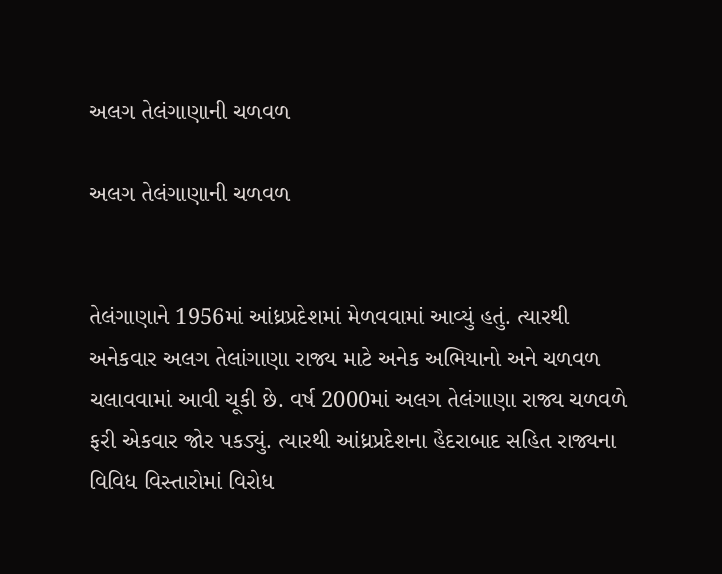અલગ તેલંગાણાની ચળવળ

અલગ તેલંગાણાની ચળવળ


તેલંગાણાને 1956માં આંધ્રપ્રદેશમાં મેળવવામાં આવ્યું હતું. ત્યારથી અનેકવાર અલગ તેલાંગાણા રાજ્ય માટે અનેક અભિયાનો અને ચળવળ ચલાવવામાં આવી ચૂકી છે. વર્ષ 2000માં અલગ તેલંગાણા રાજ્ય ચળવળે ફરી એકવાર જોર પકડ્યું. ત્યારથી આંધ્રપ્રદેશના હૈદરાબાદ સહિત રાજ્યના વિવિધ વિસ્તારોમાં વિરોધ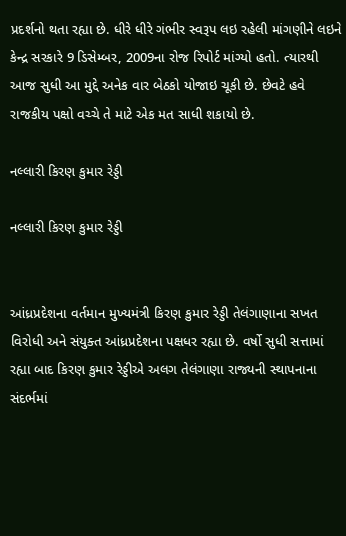પ્રદર્શનો થતા રહ્યા છે. ધીરે ધીરે ગંભીર સ્વરૂપ લઇ રહેલી માંગણીને લઇને કેન્દ્ર સરકારે 9 ડિસેમ્બર, 2009ના રોજ રિપોર્ટ માંગ્યો હતો. ત્યારથી આજ સુધી આ મુદ્દે અનેક વાર બેઠકો યોજાઇ ચૂકી છે. છેવટે હવે રાજકીય પક્ષો વચ્ચે તે માટે એક મત સાધી શકાયો છે.

નલ્લારી કિરણ કુમાર રેડ્ડી

નલ્લારી કિરણ કુમાર રેડ્ડી


આંધ્રપ્રદેશના વર્તમાન મુખ્યમંત્રી કિરણ કુમાર રેડ્ડી તેલંગાણાના સખત વિરોધી અને સંયુક્ત આંધ્રપ્રદેશના પક્ષધર રહ્યા છે. વર્ષો સુધી સત્તામાં રહ્યા બાદ કિરણ કુમાર રેડ્ડીએ અલગ તેલંગાણા રાજ્યની સ્થાપનાના સંદર્ભમાં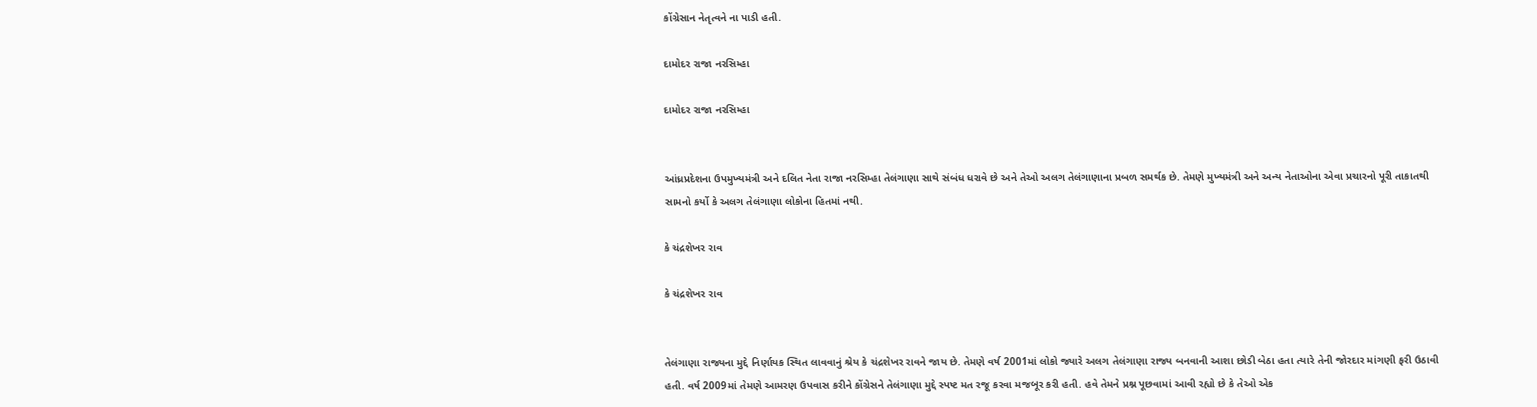કોંગ્રેસાન નેતૃત્વને ના પાડી હતી.

દામોદર રાજા નરસિમ્હા

દામોદર રાજા નરસિમ્હા


આંધ્રપ્રદેશના ઉપમુખ્યમંત્રી અને દલિત નેતા રાજા નરસિમ્હા તેલંગાણા સાથે સંબંધ ધરાવે છે અને તેઓ અલગ તેલંગાણાના પ્રબળ સમર્થક છે. તેમણે મુખ્યમંત્રી અને અન્ય નેતાઓના એવા પ્રચારનો પૂરી તાકાતથી સામનો કર્યો કે અલગ તેલંગાણા લોકોના હિતમાં નથી.

કે ચંદ્રશેખર રાવ

કે ચંદ્રશેખર રાવ


તેલંગાણા રાજ્યના મુદ્દે નિર્ણાયક સ્થિત લાવવાનું શ્રેય કે ચંદ્રશેખર રાવને જાય છે. તેમણે વર્ષ 2001માં લોકો જ્યારે અલગ તેલંગાણા રાજ્ય બનવાની આશા છોડી બેઠા હતા ત્યારે તેની જોરદાર માંગણી ફરી ઉઠાવી હતી. વર્ષ 2009માં તેમણે આમરણ ઉપવાસ કરીને કોંગ્રેસને તેલંગાણા મુદ્દે સ્પષ્ટ મત રજૂ કરવા મજબૂર કરી હતી. હવે તેમને પ્રશ્ન પૂછવામાં આવી રહ્યો છે કે તેઓ એક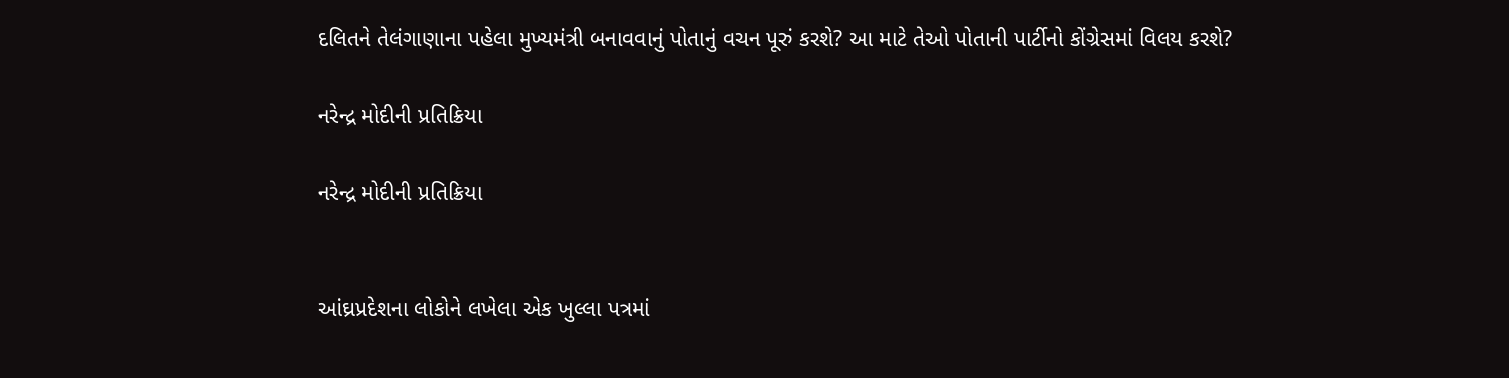દલિતને તેલંગાણાના પહેલા મુખ્યમંત્રી બનાવવાનું પોતાનું વચન પૂરું કરશે? આ માટે તેઓ પોતાની પાર્ટીનો કોંગ્રેસમાં વિલય કરશે?

નરેન્દ્ર મોદીની પ્રતિક્રિયા

નરેન્દ્ર મોદીની પ્રતિક્રિયા


આંઘ્રપ્રદેશના લોકોને લખેલા એક ખુલ્લા પત્રમાં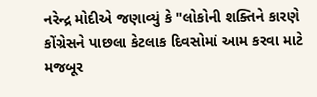નરેન્દ્ર મોદીએ જણાવ્યું કે "લોકોની શક્તિને કારણે કોંગ્રેસને પાછલા કેટલાક દિવસોમાં આમ કરવા માટે મજબૂર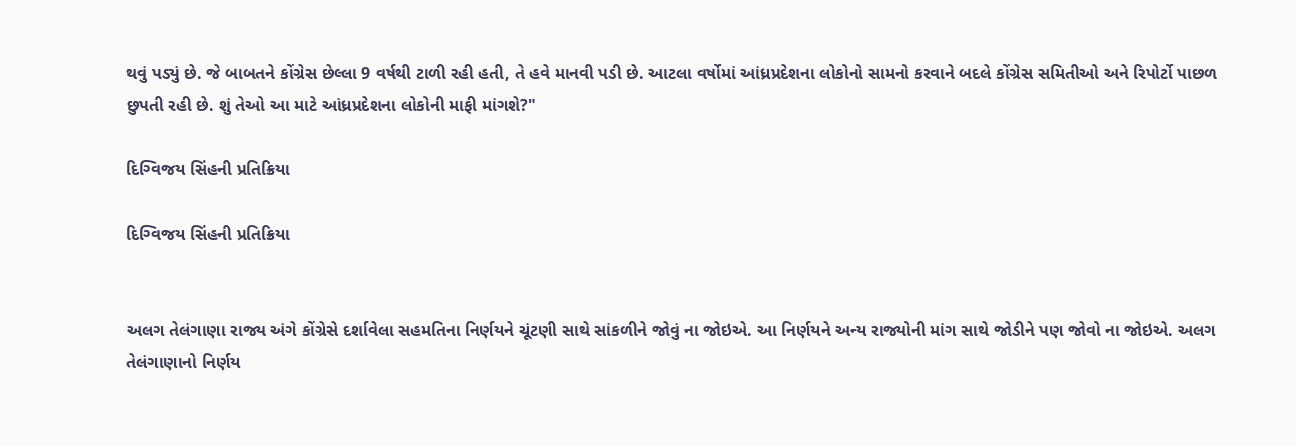થવું પડ્યું છે. જે બાબતને કોંગ્રેસ છેલ્લા 9 વર્ષથી ટાળી રહી હતી, તે હવે માનવી પડી છે. આટલા વર્ષોમાં આંધ્રપ્રદેશના લોકોનો સામનો કરવાને બદલે કોંગ્રેસ સમિતીઓ અને રિપોર્ટો પાછળ છુપતી રહી છે. શું તેઓ આ માટે આંધ્રપ્રદેશના લોકોની માફી માંગશે?"

દિગ્વિજય સિંહની પ્રતિક્રિયા

દિગ્વિજય સિંહની પ્રતિક્રિયા


અલગ તેલંગાણા રાજ્ય અંગે કોંગ્રેસે દર્શાવેલા સહમતિના નિર્ણયને ચૂંટણી સાથે સાંકળીને જોવું ના જોઇએ. આ નિર્ણયને અન્ય રાજ્યોની માંગ સાથે જોડીને પણ જોવો ના જોઇએ. અલગ તેલંગાણાનો નિર્ણય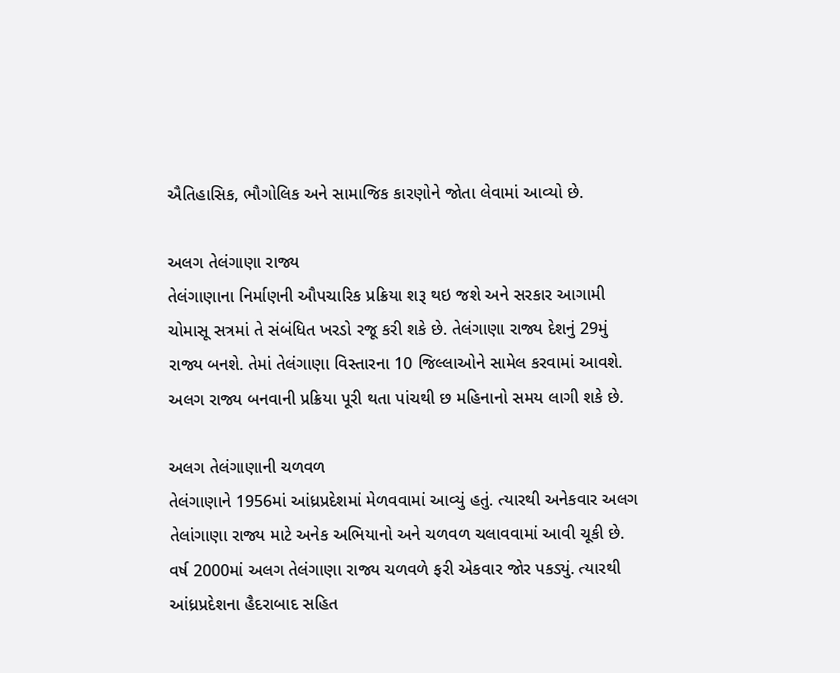ઐતિહાસિક, ભૌગોલિક અને સામાજિક કારણોને જોતા લેવામાં આવ્યો છે.

અલગ તેલંગાણા રાજ્ય
તેલંગાણાના નિર્માણની ઔપચારિક પ્રક્રિયા શરૂ થઇ જશે અને સરકાર આગામી ચોમાસૂ સત્રમાં તે સંબંધિત ખરડો રજૂ કરી શકે છે. તેલંગાણા રાજ્ય દેશનું 29મું રાજ્ય બનશે. તેમાં તેલંગાણા વિસ્તારના 10 જિલ્લાઓને સામેલ કરવામાં આવશે. અલગ રાજ્ય બનવાની પ્રક્રિયા પૂરી થતા પાંચથી છ મહિનાનો સમય લાગી શકે છે.

અલગ તેલંગાણાની ચળવળ
તેલંગાણાને 1956માં આંધ્રપ્રદેશમાં મેળવવામાં આવ્યું હતું. ત્યારથી અનેકવાર અલગ તેલાંગાણા રાજ્ય માટે અનેક અભિયાનો અને ચળવળ ચલાવવામાં આવી ચૂકી છે. વર્ષ 2000માં અલગ તેલંગાણા રાજ્ય ચળવળે ફરી એકવાર જોર પકડ્યું. ત્યારથી આંધ્રપ્રદેશના હૈદરાબાદ સહિત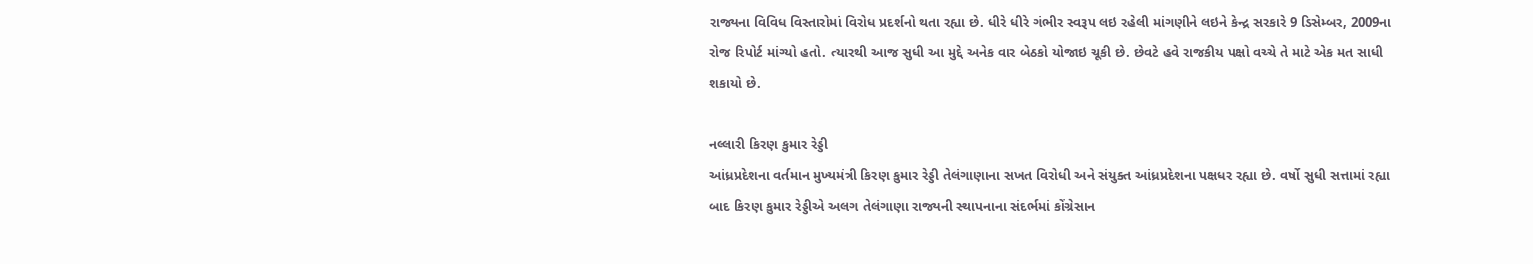રાજ્યના વિવિધ વિસ્તારોમાં વિરોધ પ્રદર્શનો થતા રહ્યા છે. ધીરે ધીરે ગંભીર સ્વરૂપ લઇ રહેલી માંગણીને લઇને કેન્દ્ર સરકારે 9 ડિસેમ્બર, 2009ના રોજ રિપોર્ટ માંગ્યો હતો. ત્યારથી આજ સુધી આ મુદ્દે અનેક વાર બેઠકો યોજાઇ ચૂકી છે. છેવટે હવે રાજકીય પક્ષો વચ્ચે તે માટે એક મત સાધી શકાયો છે.

નલ્લારી કિરણ કુમાર રેડ્ડી
આંધ્રપ્રદેશના વર્તમાન મુખ્યમંત્રી કિરણ કુમાર રેડ્ડી તેલંગાણાના સખત વિરોધી અને સંયુક્ત આંધ્રપ્રદેશના પક્ષધર રહ્યા છે. વર્ષો સુધી સત્તામાં રહ્યા બાદ કિરણ કુમાર રેડ્ડીએ અલગ તેલંગાણા રાજ્યની સ્થાપનાના સંદર્ભમાં કોંગ્રેસાન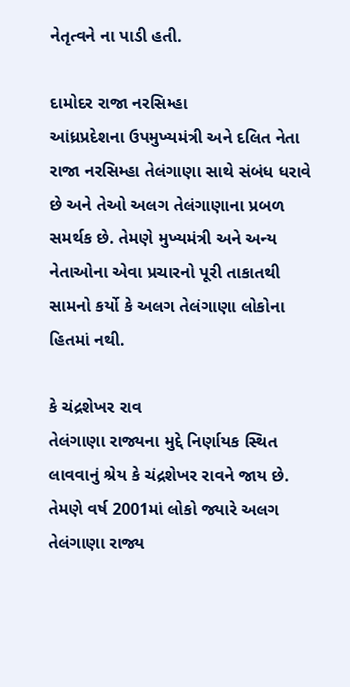નેતૃત્વને ના પાડી હતી.

દામોદર રાજા નરસિમ્હા
આંધ્રપ્રદેશના ઉપમુખ્યમંત્રી અને દલિત નેતા રાજા નરસિમ્હા તેલંગાણા સાથે સંબંધ ધરાવે છે અને તેઓ અલગ તેલંગાણાના પ્રબળ સમર્થક છે. તેમણે મુખ્યમંત્રી અને અન્ય નેતાઓના એવા પ્રચારનો પૂરી તાકાતથી સામનો કર્યો કે અલગ તેલંગાણા લોકોના હિતમાં નથી.

કે ચંદ્રશેખર રાવ
તેલંગાણા રાજ્યના મુદ્દે નિર્ણાયક સ્થિત લાવવાનું શ્રેય કે ચંદ્રશેખર રાવને જાય છે. તેમણે વર્ષ 2001માં લોકો જ્યારે અલગ તેલંગાણા રાજ્ય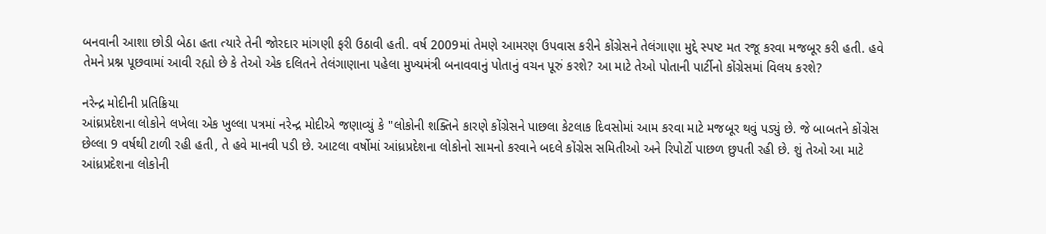બનવાની આશા છોડી બેઠા હતા ત્યારે તેની જોરદાર માંગણી ફરી ઉઠાવી હતી. વર્ષ 2009માં તેમણે આમરણ ઉપવાસ કરીને કોંગ્રેસને તેલંગાણા મુદ્દે સ્પષ્ટ મત રજૂ કરવા મજબૂર કરી હતી. હવે તેમને પ્રશ્ન પૂછવામાં આવી રહ્યો છે કે તેઓ એક દલિતને તેલંગાણાના પહેલા મુખ્યમંત્રી બનાવવાનું પોતાનું વચન પૂરું કરશે? આ માટે તેઓ પોતાની પાર્ટીનો કોંગ્રેસમાં વિલય કરશે?

નરેન્દ્ર મોદીની પ્રતિક્રિયા
આંઘ્રપ્રદેશના લોકોને લખેલા એક ખુલ્લા પત્રમાં નરેન્દ્ર મોદીએ જણાવ્યું કે "લોકોની શક્તિને કારણે કોંગ્રેસને પાછલા કેટલાક દિવસોમાં આમ કરવા માટે મજબૂર થવું પડ્યું છે. જે બાબતને કોંગ્રેસ છેલ્લા 9 વર્ષથી ટાળી રહી હતી, તે હવે માનવી પડી છે. આટલા વર્ષોમાં આંધ્રપ્રદેશના લોકોનો સામનો કરવાને બદલે કોંગ્રેસ સમિતીઓ અને રિપોર્ટો પાછળ છુપતી રહી છે. શું તેઓ આ માટે આંધ્રપ્રદેશના લોકોની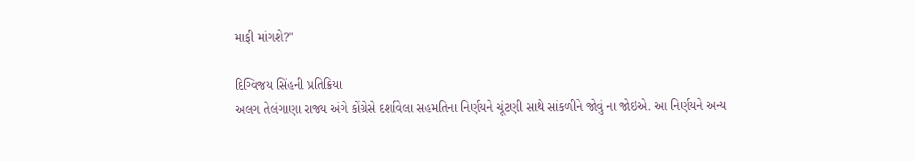માફી માંગશે?"

દિગ્વિજય સિંહની પ્રતિક્રિયા
અલગ તેલંગાણા રાજ્ય અંગે કોંગ્રેસે દર્શાવેલા સહમતિના નિર્ણયને ચૂંટણી સાથે સાંકળીને જોવું ના જોઇએ. આ નિર્ણયને અન્ય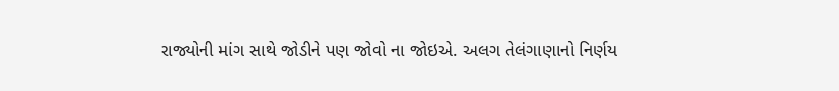રાજ્યોની માંગ સાથે જોડીને પણ જોવો ના જોઇએ. અલગ તેલંગાણાનો નિર્ણય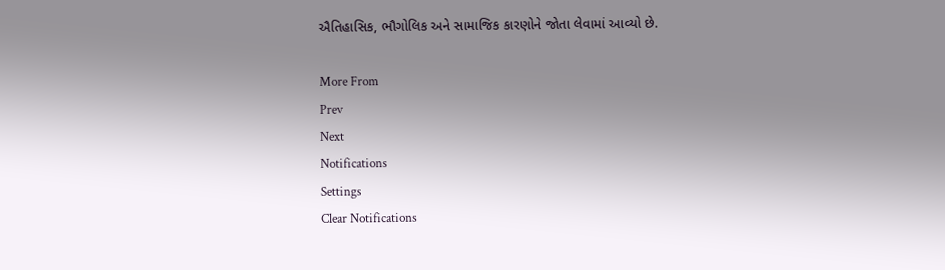ઐતિહાસિક, ભૌગોલિક અને સામાજિક કારણોને જોતા લેવામાં આવ્યો છે.

More From
Prev
Next
Notifications
Settings
Clear Notifications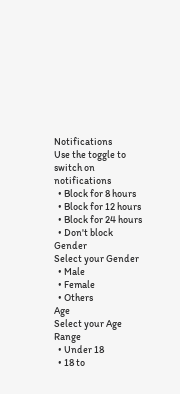Notifications
Use the toggle to switch on notifications
  • Block for 8 hours
  • Block for 12 hours
  • Block for 24 hours
  • Don't block
Gender
Select your Gender
  • Male
  • Female
  • Others
Age
Select your Age Range
  • Under 18
  • 18 to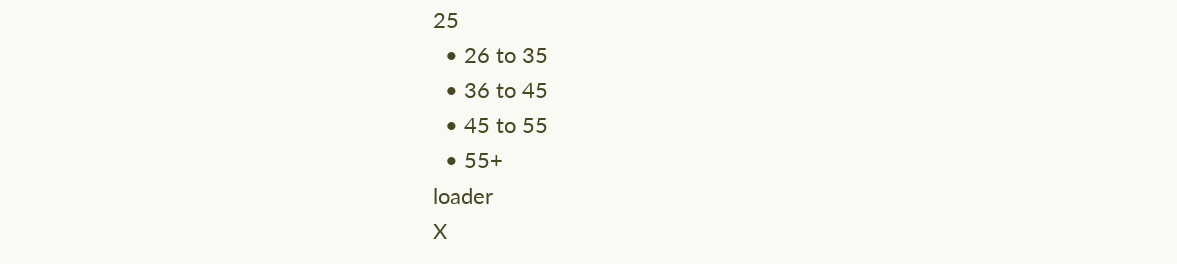25
  • 26 to 35
  • 36 to 45
  • 45 to 55
  • 55+
loader
X